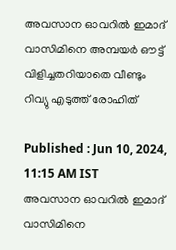അവസാന ഓവറില്‍ ഇമാദ് വാസിമിനെ അമ്പയര്‍ ഔട്ട് വിളിച്ചതറിയാതെ വീണ്ടും റിവ്യു എടുത്ത് രോഹിത്

Published : Jun 10, 2024, 11:15 AM IST
അവസാന ഓവറില്‍ ഇമാദ് വാസിമിനെ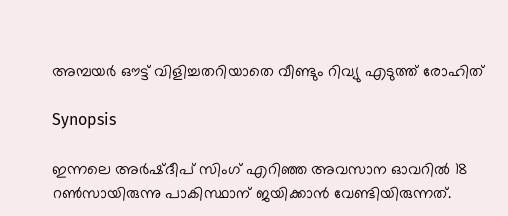അമ്പയര്‍ ഔട്ട് വിളിച്ചതറിയാതെ വീണ്ടും റിവ്യു എടുത്ത് രോഹിത്

Synopsis

ഇന്നലെ അര്‍ഷ്ദീപ് സിംഗ് എറിഞ്ഞ അവസാന ഓവറില്‍ 18 റണ്‍സായിരുന്നു പാകിസ്ഥാന് ജയിക്കാന്‍ വേണ്ടിയിരുന്നത്.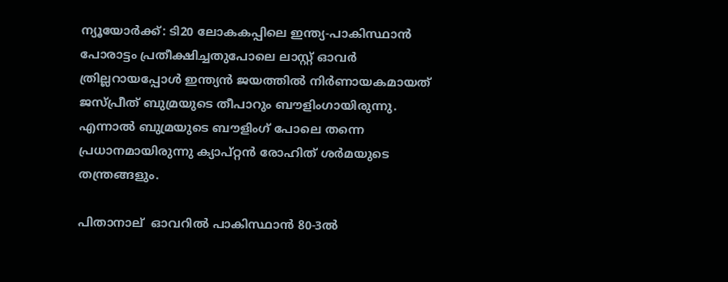ന്യൂയോര്‍ക്ക്: ടി20 ലോകകപ്പിലെ ഇന്ത്യ-പാകിസ്ഥാന്‍ പോരാട്ടം പ്രതീക്ഷിച്ചതുപോലെ ലാസ്റ്റ് ഓവര്‍ ത്രില്ലറായപ്പോള്‍ ഇന്ത്യൻ ജയത്തില്‍ നിര്‍ണായകമായത് ജസ്പ്രീത് ബുമ്രയുടെ തീപാറും ബൗളിംഗായിരുന്നു. എന്നാല്‍ ബുമ്രയുടെ ബൗളിംഗ് പോലെ തന്നെ പ്രധാനമായിരുന്നു ക്യാപ്റ്റന്‍ രോഹിത് ശര്‍മയുടെ തന്ത്രങ്ങളും.

പിതാനാല്  ഓവറില്‍ പാകിസ്ഥാന്‍ 80-3ല്‍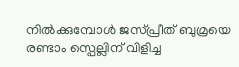നില്‍ക്കുമ്പോള്‍ ജസ്പ്രീത് ബുമ്രയെ രണ്ടാം സ്പെല്ലിന് വിളിച്ച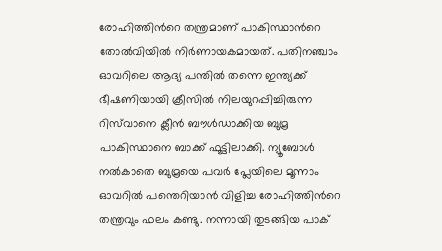രോഹിത്തിന്‍റെ തന്ത്രമാണ് പാകിസ്ഥാന്‍റെ തോല്‍വിയില്‍ നിര്‍ണായകമായത്. പതിനഞ്ചാം ഓവറിലെ ആദ്യ പന്തില്‍ തന്നെ ഇന്ത്യക്ക് ഭീഷണിയായി ക്രീസിൽ നിലയുറപ്പിച്ചിരുന്ന റിസ്‌വാനെ ക്ലീന്‍ ബൗള്‍ഡാക്കിയ ബുമ്ര പാകിസ്ഥാനെ ബാക്ക് ഫൂട്ടിലാക്കി. ന്യൂബോള്‍ നല്‍കാതെ ബുമ്രയെ പവര്‍ പ്ലേയിലെ മൂന്നാം ഓവറില്‍ പന്തെറിയാന്‍ വിളിച്ച രോഹിത്തിന്‍റെ തന്ത്രവും ഫലം കണ്ടു. നന്നായി തുടങ്ങിയ പാക്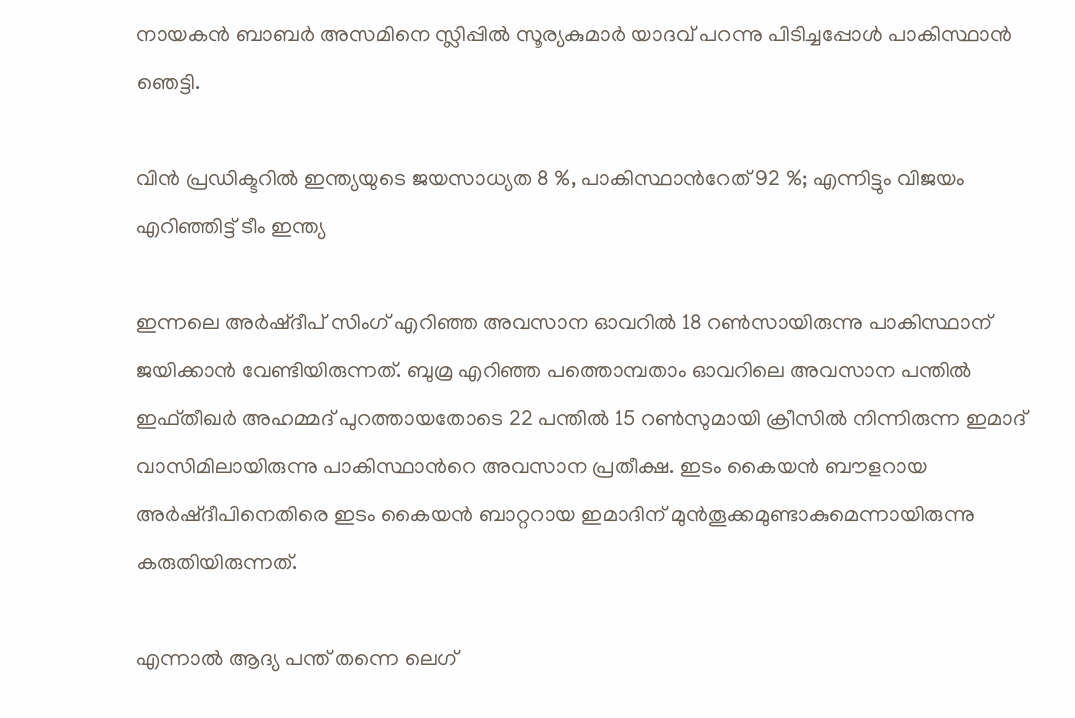നായകന്‍ ബാബര്‍ അസമിനെ സ്ലിപ്പില്‍ സൂര്യകുമാര്‍ യാദവ് പറന്നു പിടിച്ചപ്പോള്‍ പാകിസ്ഥാന്‍ ഞെട്ടി.

വിൻ പ്രഡിക്ടറിൽ ഇന്ത്യയുടെ ജയസാധ്യത 8 %, പാകിസ്ഥാന്‍റേത് 92 %; എന്നിട്ടും വിജയം എറിഞ്ഞിട്ട് ടീം ഇന്ത്യ

ഇന്നലെ അര്‍ഷ്ദീപ് സിംഗ് എറിഞ്ഞ അവസാന ഓവറില്‍ 18 റണ്‍സായിരുന്നു പാകിസ്ഥാന് ജയിക്കാന്‍ വേണ്ടിയിരുന്നത്. ബുമ്ര എറിഞ്ഞ പത്തൊമ്പതാം ഓവറിലെ അവസാന പന്തില്‍ ഇഫ്തീഖര്‍ അഹമ്മദ് പുറത്തായതോടെ 22 പന്തില്‍ 15 റണ്‍സുമായി ക്രീസില്‍ നിന്നിരുന്ന ഇമാദ് വാസിമിലായിരുന്നു പാകിസ്ഥാന്‍റെ അവസാന പ്രതീക്ഷ. ഇടം കൈയന്‍ ബൗളറായ അര്‍ഷ്ദീപിനെതിരെ ഇടം കൈയന്‍ ബാറ്ററായ ഇമാദിന് മുന്‍തൂക്കമുണ്ടാകുമെന്നായിരുന്നു കരുതിയിരുന്നത്.

എന്നാല്‍ ആദ്യ പന്ത് തന്നെ ലെഗ്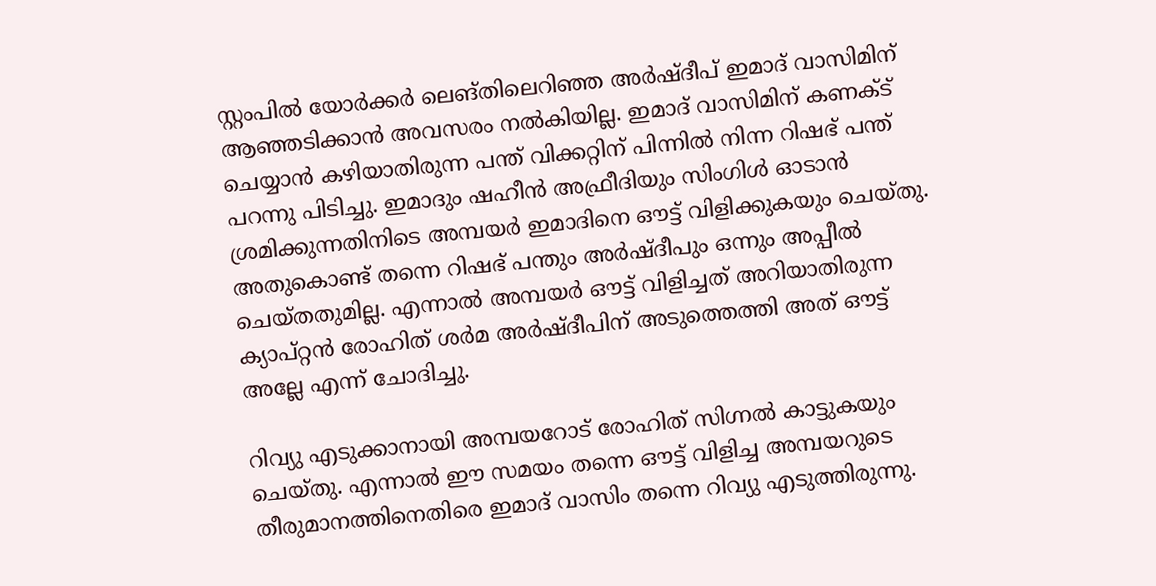സ്റ്റംപില്‍ യോര്‍ക്കര്‍ ലെങ്തിലെറിഞ്ഞ അര്‍ഷ്ദീപ് ഇമാദ് വാസിമിന് ആഞ്ഞടിക്കാന്‍ അവസരം നല്‍കിയില്ല. ഇമാദ് വാസിമിന് കണക്ട് ചെയ്യാന്‍ കഴിയാതിരുന്ന പന്ത് വിക്കറ്റിന് പിന്നില്‍ നിന്ന റിഷഭ് പന്ത് പറന്നു പിടിച്ചു. ഇമാദും ഷഹീന്‍ അഫ്രീദിയും സിംഗിള്‍ ഓടാന്‍ ശ്രമിക്കുന്നതിനിടെ അമ്പയര്‍ ഇമാദിനെ ഔട്ട് വിളിക്കുകയും ചെയ്തു. അതുകൊണ്ട് തന്നെ റിഷഭ് പന്തും അര്‍ഷ്ദീപും ഒന്നും അപ്പീല്‍ ചെയ്തതുമില്ല. എന്നാല്‍ അമ്പയര്‍ ഔട്ട് വിളിച്ചത് അറിയാതിരുന്ന ക്യാപ്റ്റന്‍ രോഹിത് ശര്‍മ അര്‍ഷ്ദീപിന് അടുത്തെത്തി അത് ഔട്ട് അല്ലേ എന്ന് ചോദിച്ചു.

റിവ്യു എടുക്കാനായി അമ്പയറോട് രോഹിത് സിഗ്നല്‍ കാട്ടുകയും ചെയ്തു. എന്നാല്‍ ഈ സമയം തന്നെ ഔട്ട് വിളിച്ച അമ്പയറുടെ തീരുമാനത്തിനെതിരെ ഇമാദ് വാസിം തന്നെ റിവ്യു എടുത്തിരുന്നു.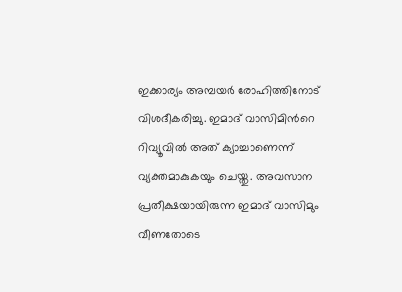ഇക്കാര്യം അമ്പയര്‍ രോഹിത്തിനോട് വിശദീകരിച്ചു. ഇമാദ് വാസിമിന്‍റെ റിവ്യൂവില്‍ അത് ക്യാച്ചാണെന്ന് വ്യക്തമാകുകയും ചെയ്തു. അവസാന പ്രതീക്ഷയായിരുന്ന ഇമാദ് വാസിമും വീണതോടെ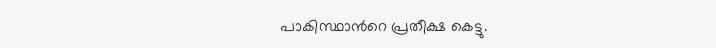പാകിസ്ഥാന്‍റെ പ്രതീക്ഷ കെട്ടു.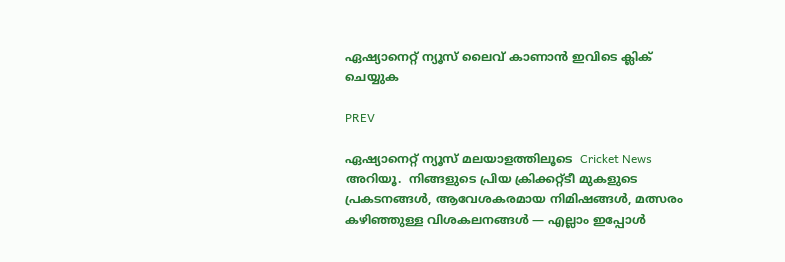ഏഷ്യാനെറ്റ് ന്യൂസ് ലൈവ് കാണാന്‍ ഇവിടെ ക്ലിക് ചെയ്യുക

PREV

ഏഷ്യാനെറ്റ് ന്യൂസ് മലയാളത്തിലൂടെ  Cricket News അറിയൂ.  നിങ്ങളുടെ പ്രിയ ക്രിക്കറ്റ്ടീ മുകളുടെ പ്രകടനങ്ങൾ, ആവേശകരമായ നിമിഷങ്ങൾ, മത്സരം കഴിഞ്ഞുള്ള വിശകലനങ്ങൾ — എല്ലാം ഇപ്പോൾ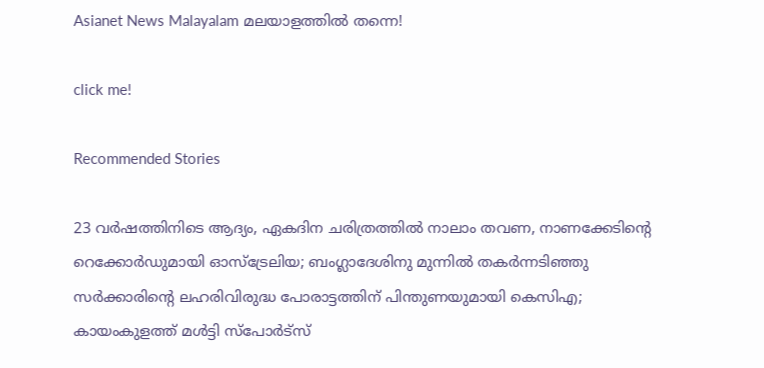Asianet News Malayalam മലയാളത്തിൽ തന്നെ!

click me!

Recommended Stories

23 വർഷത്തിനിടെ ആദ്യം, ഏകദിന ചരിത്രത്തില്‍ നാലാം തവണ, നാണക്കേടിന്‍റെ റെക്കോര്‍ഡുമായി ഓസ്ട്രേലിയ; ബംഗ്ലാദേശിനു മുന്നില്‍ തകര്‍ന്നടിഞ്ഞു
സര്‍ക്കാരിന്‍റെ ലഹരിവിരുദ്ധ പോരാട്ടത്തിന് പിന്തുണയുമായി കെസിഎ; കായംകുളത്ത് മൾട്ടി സ്പോർട്സ്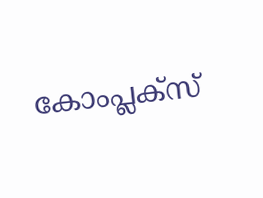കോംപ്ലക്സ്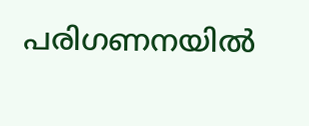പരിഗണനയില്‍